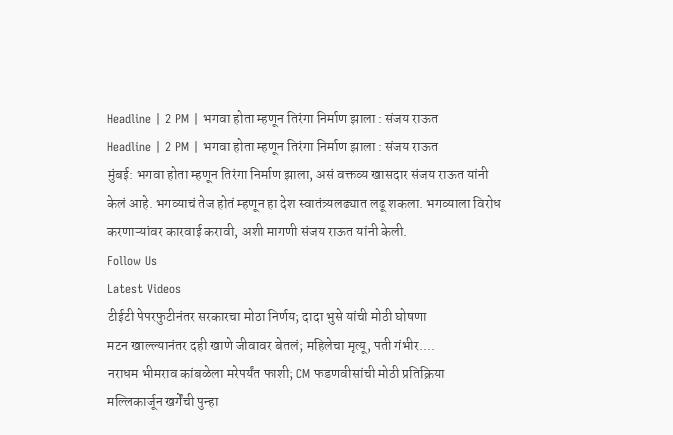Headline | 2 PM | भगवा होता म्हणून तिरंगा निर्माण झाला : संजय राऊत
Headline | 2 PM | भगवा होता म्हणून तिरंगा निर्माण झाला : संजय राऊत
मुंबई: भगवा होता म्हणून तिरंगा निर्माण झाला, असं वक्तव्य खासदार संजय राऊत यांनी केलं आहे. भगव्याचं तेज होतं म्हणून हा देश स्वातंत्र्यलढ्यात लढू शकला. भगव्याला विरोध करणाऱ्यांवर कारवाई करावी, अशी मागणी संजय राऊत यांनी केली.
Follow Us
Latest Videos
टीईटी पेपरफुटीनंतर सरकारचा मोठा निर्णय; दादा भुसे यांची मोठी घोषणा
मटन खाल्ल्यानंतर दही खाणे जीवावर बेतलं; महिलेचा मृत्यू, पती गंभीर....
नराधम भीमराव कांबळेला मरेपर्यंत फाशी; CM फडणवीसांची मोठी प्रतिक्रिया
मल्लिकार्जून खर्गेंची पुन्हा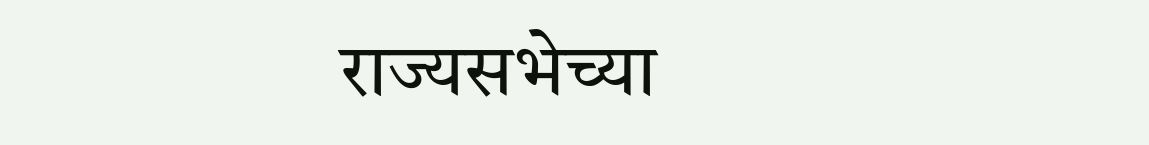राज्यसभेच्या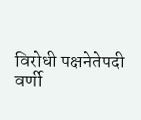विरोधी पक्षनेतेपदी वर्णी